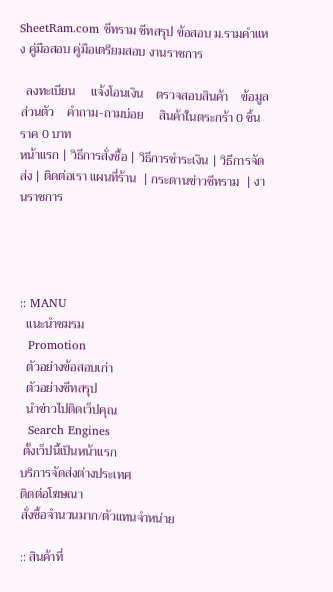SheetRam.com ชีทราม ชีทสรุป ข้อสอบ ม.รามคำแหง คู่มือสอบ คู่มือเตรียมสอบ งานราชการ

  ลงทะเบียน     แจ้งโอนเงิน    ตรวจสอบสินค้า    ข้อมูลส่วนตัว    คำถาม-ถามบ่อย     สินค้าในตระกร้า 0 ชิ้น ราค 0 บาท
หน้าแรก | วิธีการสั่งซื้อ | วิธีการชำระเงิน | วิธีการจัดส่ง | ติดต่อเรา แผนที่ร้าน  | กระดานข่าวชีทราม  | งานราชการ




:: MANU
  แนะนำชมรม
  Promotion
  ตัวอย่างข้อสอบเก่า
  ตัวอย่างชีทสรุป
  นำข่าวไปติดเว็ปคุณ
  Search Engines
 ตั้งเว็ปนี้เป็นหน้าแรก
บริการจัดส่งต่างประเทศ
ติดต่อโฆษณา
สั่งซื้อจำนวนมาก/ตัวแทนจำหน่าย

:: สินค้าที่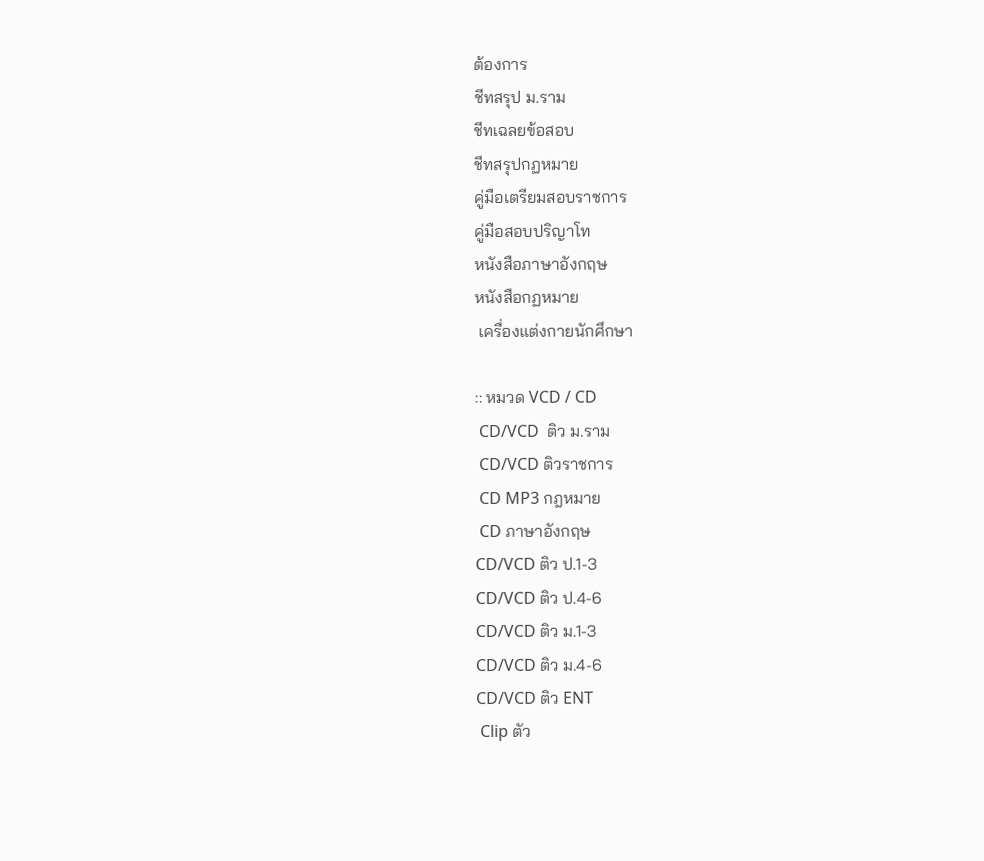ต้องการ
ชีทสรุป ม.ราม
ชีทเฉลยข้อสอบ
ชีทสรุปกฏหมาย
คู่มือเตรียมสอบราชการ
คู่มือสอบปริญาโท
หนังสือภาษาอังกฤษ
หนังสือกฏหมาย
 เครื่องแต่งกายนักศึกษา

:: หมวด VCD / CD
 CD/VCD  ติว ม.ราม
 CD/VCD ติวราชการ
 CD MP3 กฎหมาย
 CD ภาษาอังกฤษ
CD/VCD ติว ป.1-3
CD/VCD ติว ป.4-6
CD/VCD ติว ม.1-3
CD/VCD ติว ม.4-6
CD/VCD ติว ENT
 Clip ตัว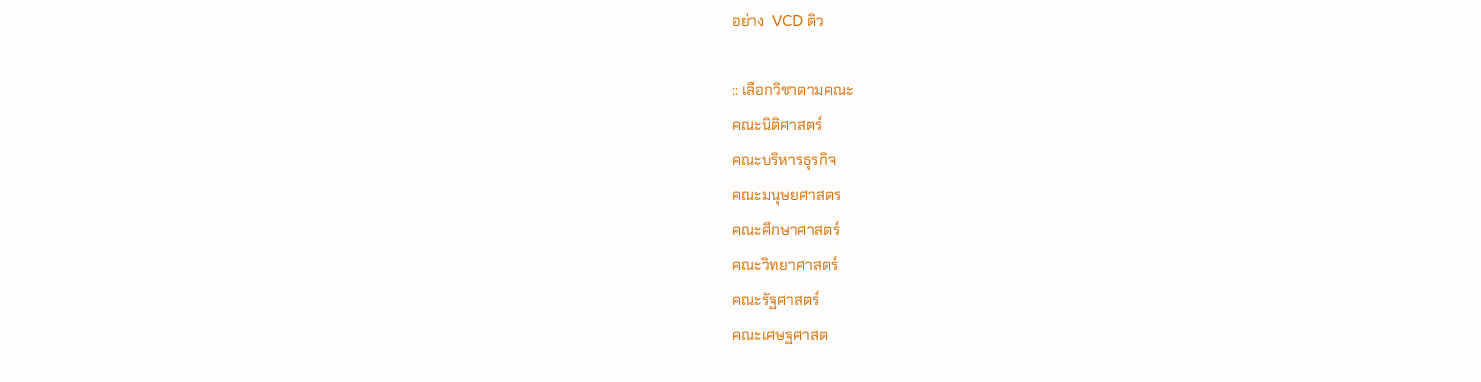อย่าง  VCD ติว

:: เลือกวิชาตามคณะ
คณะนิติศาสตร์
คณะบริหารธุรกิจ
คณะมนุษยศาสตร
คณะศึกษาศาสตร์
คณะวิทยาศาสตร์
คณะรัฐศาสตร์
คณะเศษฐศาสต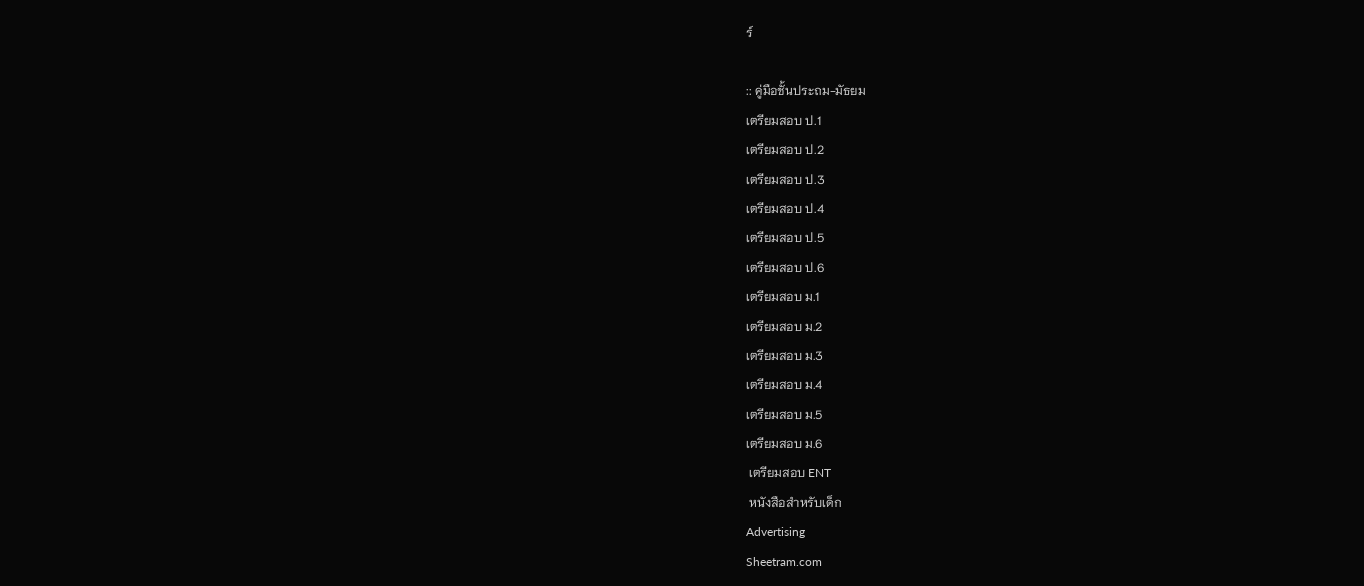ร์

:: คู่มือชั้นประถม-มัธยม
เตรียมสอบ ป.1
เตรียมสอบ ป.2
เตรียมสอบ ป.3
เตรียมสอบ ป.4
เตรียมสอบ ป.5
เตรียมสอบ ป.6
เตรียมสอบ ม.1
เตรียมสอบ ม.2
เตรียมสอบ ม.3
เตรียมสอบ ม.4
เตรียมสอบ ม.5
เตรียมสอบ ม.6
 เตรียมสอบ ENT
 หนังสือสำหรับเด็ก
Advertising
Sheetram.com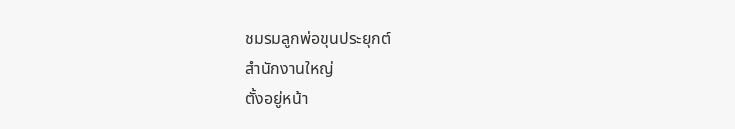ชมรมลูกพ่อขุนประยุกต์
สำนักงานใหญ่
ตั้งอยู่หน้า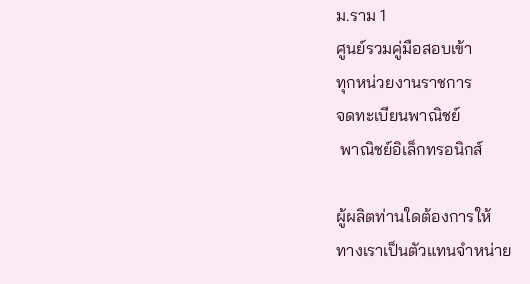ม.ราม 1
ศูนย์รวมคู่มือสอบเข้า
ทุกหน่วยงานราชการ
จดทะเบียนพาณิชย์
 พาณิชย์อิเล็กทรอนิกส์

ผู้ผลิตท่านใดต้องการให้
ทางเราเป็นตัวแทนจำหน่าย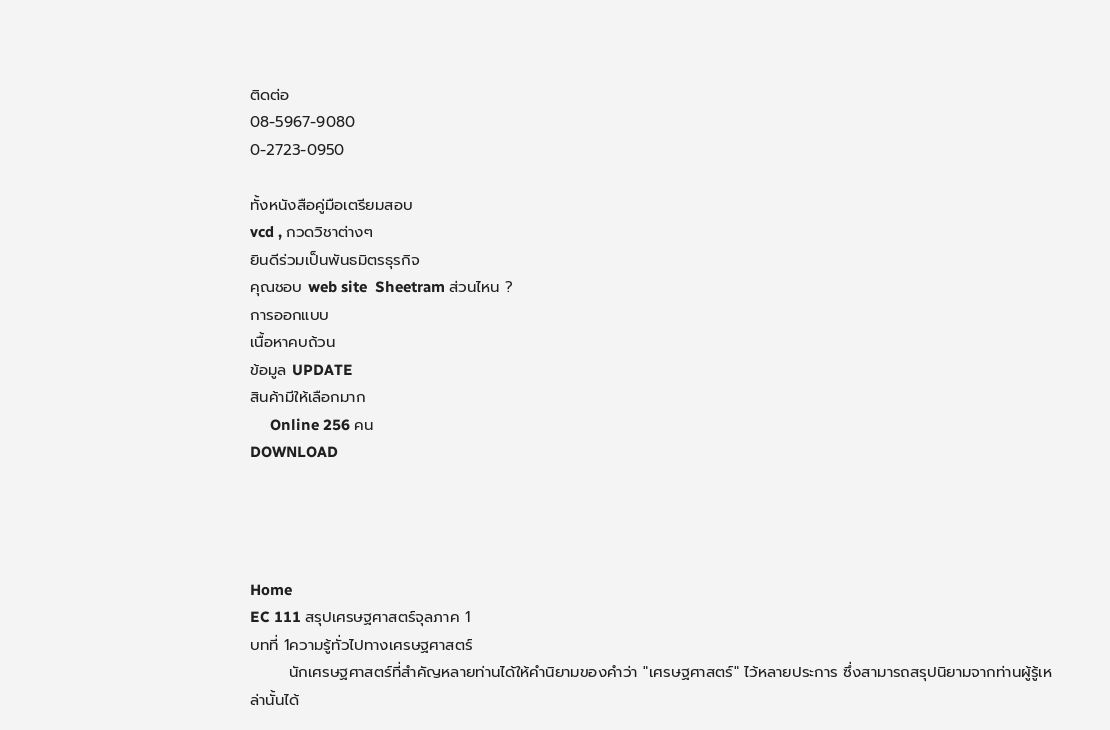ติดต่อ
08-5967-9080
0-2723-0950

ทั้งหนังสือคู่มือเตรียมสอบ
vcd , กวดวิชาต่างๆ
ยินดีร่วมเป็นพันธมิตรธุรกิจ
คุณชอบ web site  Sheetram ส่วนไหน ?
การออกแบบ
เนื้อหาคบถ้วน
ข้อมูล UPDATE
สินค้ามีให้เลือกมาก
     Online 256 คน
DOWNLOAD




Home
EC 111 สรุปเศรษฐศาสตร์จุลภาค 1
บทที่ 1ความรู้ทั่วไปทางเศรษฐศาสตร์
       นักเศรษฐศาสตร์ที่สำคัญหลายท่านได้ให้คำนิยามของคำว่า "เศรษฐศาสตร์" ไว้หลายประการ ซึ่งสามารถสรุปนิยามจากท่านผู้รู้เหล่านั้นได้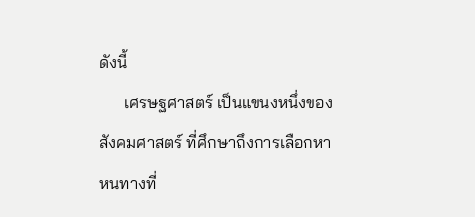ดังนี้
      เศรษฐศาสตร์ เป็นแขนงหนึ่งของสังคมศาสตร์ ที่ศึกษาถึงการเลือกหาหนทางที่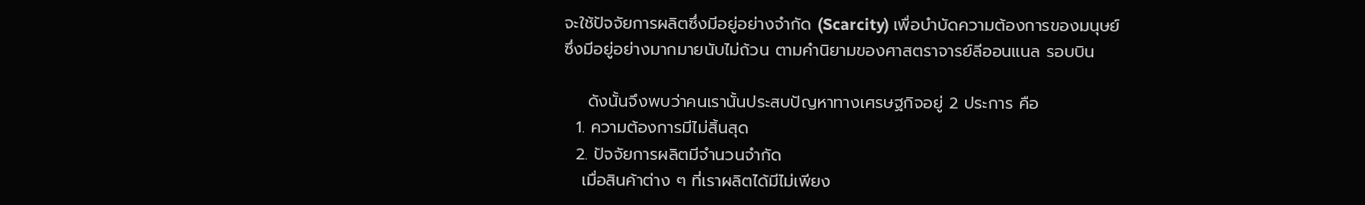จะใช้ปัจจัยการผลิตซึ่งมีอยู่อย่างจำกัด (Scarcity) เพื่อบำบัดความต้องการของมนุษย์ซึ่งมีอยู่อย่างมากมายนับไม่ถ้วน ตามคำนิยามของศาสตราจารย์ลีออนแนล รอบบิน

    ดังนั้นจึงพบว่าคนเรานั้นประสบปัญหาทางเศรษฐกิจอยู่ 2 ประการ คือ
  1. ความต้องการมีไม่สิ้นสุด
  2. ปัจจัยการผลิตมีจำนวนจำกัด
   เมื่อสินค้าต่าง ๆ ที่เราผลิตได้มีไม่เพียง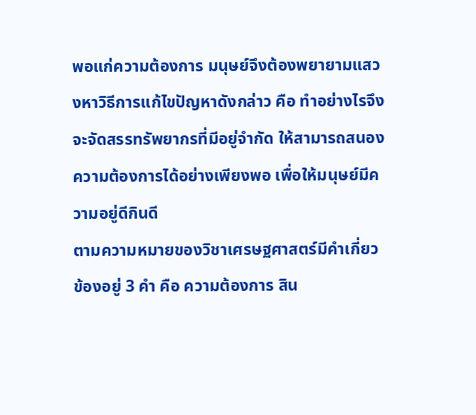พอแก่ความต้องการ มนุษย์จึงต้องพยายามแสวงหาวิธีการแก้ไขปัญหาดังกล่าว คือ ทำอย่างไรจึงจะจัดสรรทรัพยากรที่มีอยู่จำกัด ให้สามารถสนองความต้องการได้อย่างเพียงพอ เพื่อให้มนุษย์มีความอยู่ดีกินดี
ตามความหมายของวิชาเศรษฐศาสตร์มีคำเกี่ยวข้องอยู่ 3 คำ คือ ความต้องการ สิน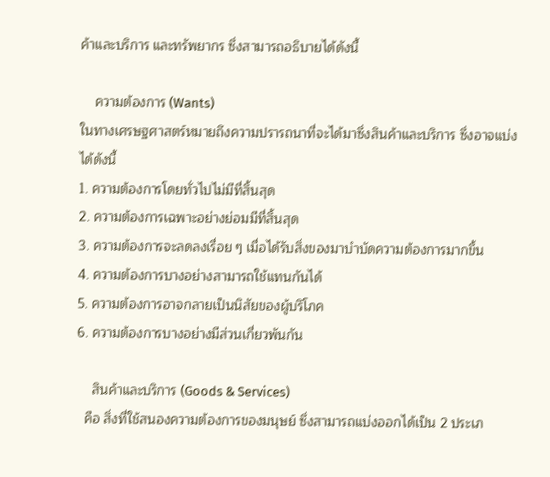ค้าและบริการ และทรัพยากร ซึ่งสามารถอธิบายได้ดังนี้

    ความต้องการ (Wants)
ในทางเศรษฐศาสตร์หมายถึงความปรารถนาที่จะได้มาซึ่งสินค้าและบริการ ซึ่งอาจแบ่งได้ดังนี้
1. ความต้องการโดยทั่วไปไม่มีที่สิ้นสุด
2. ความต้องการเฉพาะอย่างย่อมมีที่สิ้นสุด
3. ความต้องการจะลดลงเรื่อย ๆ เมื่อได้รับสิ่งของมาบำบัดความต้องการมากขึ้น
4. ความต้องการบางอย่างสามารถใช้แทนกันได้
5. ความต้องการอาจกลายเป็นนิสัยของผู้บริโภค
6. ความต้องการบางอย่างมีส่วนเกี่ยวพันกัน

    สินค้าและบริการ (Goods & Services)
  คือ สิ่งที่ใช้สนองความต้องการของมนุษย์ ซึ่งสามารถแบ่งออกได้เป็น 2 ประเภ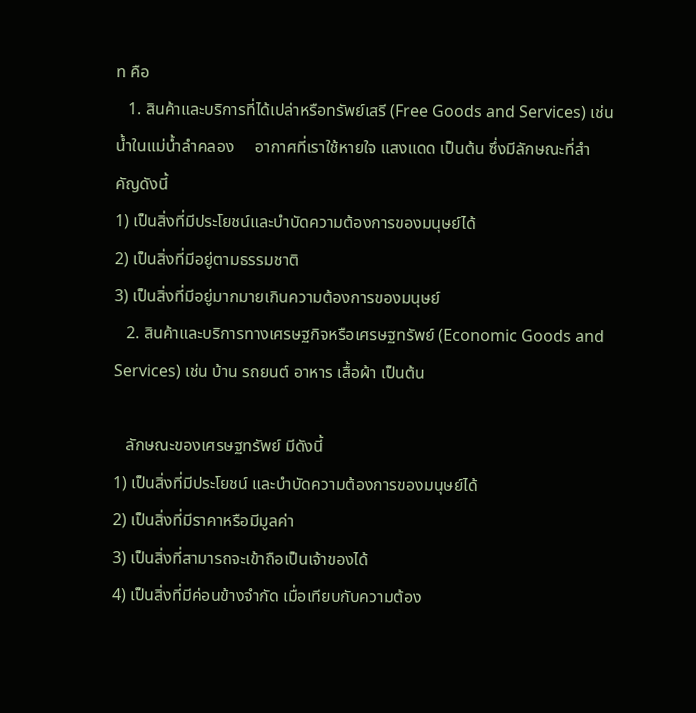ท คือ
   1. สินค้าและบริการที่ได้เปล่าหรือทรัพย์เสรี (Free Goods and Services) เช่น น้ำในแม่น้ำลำคลอง     อากาศที่เราใช้หายใจ แสงแดด เป็นต้น ซึ่งมีลักษณะที่สำคัญดังนี้
1) เป็นสิ่งที่มีประโยชน์และบำบัดความต้องการของมนุษย์ได้
2) เป็นสิ่งที่มีอยู่ตามธรรมชาติ
3) เป็นสิ่งที่มีอยู่มากมายเกินความต้องการของมนุษย์
   2. สินค้าและบริการทางเศรษฐกิจหรือเศรษฐทรัพย์ (Economic Goods and Services) เช่น บ้าน รถยนต์ อาหาร เสื้อผ้า เป็นต้น

   ลักษณะของเศรษฐทรัพย์ มีดังนี้
1) เป็นสิ่งที่มีประโยชน์ และบำบัดความต้องการของมนุษย์ได้
2) เป็นสิ่งที่มีราคาหรือมีมูลค่า
3) เป็นสิ่งที่สามารถจะเข้าถือเป็นเจ้าของได้
4) เป็นสิ่งที่มีค่อนข้างจำกัด เมื่อเทียบกับความต้อง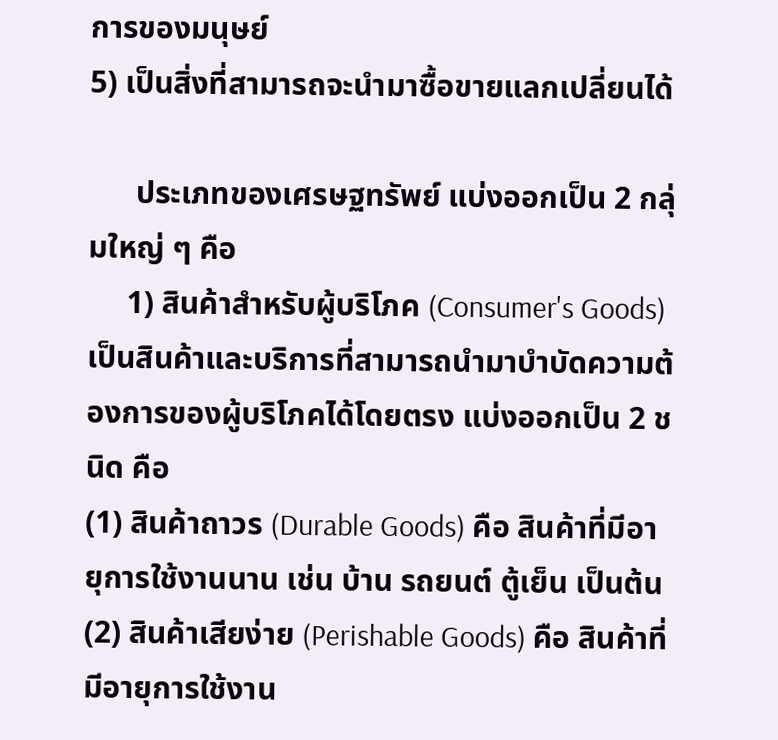การของมนุษย์
5) เป็นสิ่งที่สามารถจะนำมาซื้อขายแลกเปลี่ยนได้

      ประเภทของเศรษฐทรัพย์ แบ่งออกเป็น 2 กลุ่มใหญ่ ๆ คือ
     1) สินค้าสำหรับผู้บริโภค (Consumer's Goods) เป็นสินค้าและบริการที่สามารถนำมาบำบัดความต้องการของผู้บริโภคได้โดยตรง แบ่งออกเป็น 2 ชนิด คือ
(1) สินค้าถาวร (Durable Goods) คือ สินค้าที่มีอายุการใช้งานนาน เช่น บ้าน รถยนต์ ตู้เย็น เป็นต้น
(2) สินค้าเสียง่าย (Perishable Goods) คือ สินค้าที่มีอายุการใช้งาน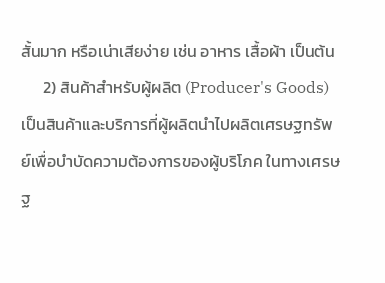สั้นมาก หรือเน่าเสียง่าย เช่น อาหาร เสื้อผ้า เป็นต้น
      2) สินค้าสำหรับผู้ผลิต (Producer's Goods) เป็นสินค้าและบริการที่ผู้ผลิตนำไปผลิตเศรษฐทรัพย์เพื่อบำบัดความต้องการของผู้บริโภค ในทางเศรษฐ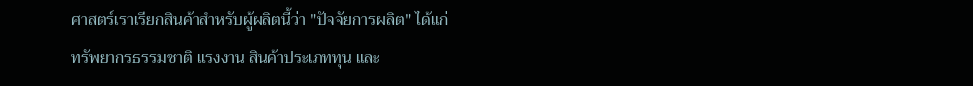ศาสตร์เราเรียกสินค้าสำหรับผู้ผลิตนี้ว่า "ปัจจัยการผลิต" ได้แก่ ทรัพยากรธรรมชาติ แรงงาน สินค้าประเภททุน และ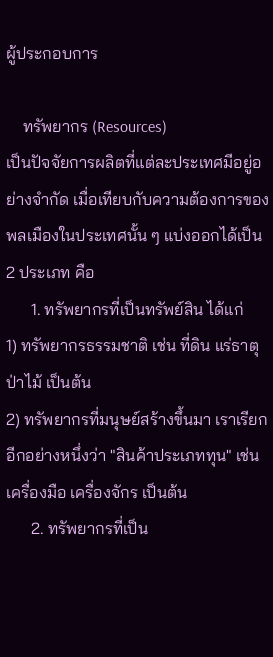ผู้ประกอบการ

    ทรัพยากร (Resources)
เป็นปัจจัยการผลิตที่แต่ละประเทศมีอยู่อย่างจำกัด เมื่อเทียบกับความต้องการของพลเมืองในประเทศนั้น ๆ แบ่งออกได้เป็น 2 ประเภท คือ
      1. ทรัพยากรที่เป็นทรัพย์สิน ได้แก่
1) ทรัพยากรธรรมชาติ เช่น ที่ดิน แร่ธาตุ ป่าไม้ เป็นต้น
2) ทรัพยากรที่มนุษย์สร้างขึ้นมา เราเรียกอีกอย่างหนึ่งว่า "สินค้าประเภททุน" เช่น เครื่องมือ เครื่องจักร เป็นต้น
      2. ทรัพยากรที่เป็น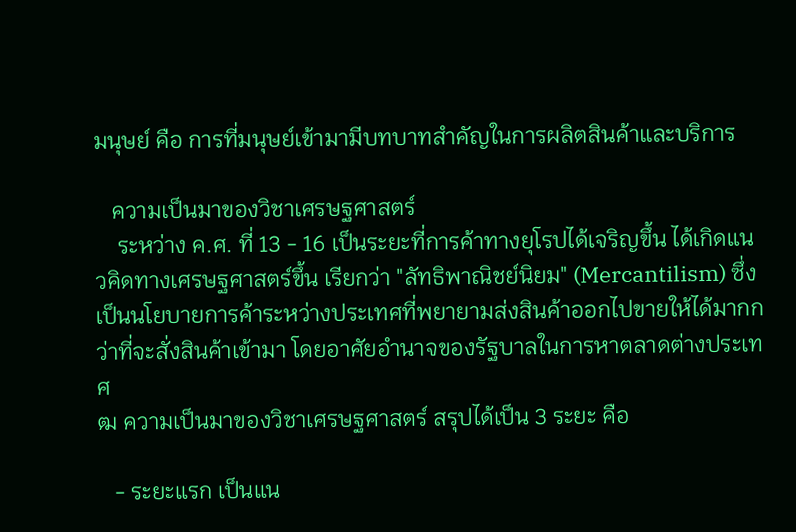มนุษย์ คือ การที่มนุษย์เข้ามามีบทบาทสำคัญในการผลิตสินค้าและบริการ

   ความเป็นมาของวิชาเศรษฐศาสตร์
    ระหว่าง ค.ศ. ที่ 13 - 16 เป็นระยะที่การค้าทางยุโรปได้เจริญขึ้น ได้เกิดแนวคิดทางเศรษฐศาสตร์ขึ้น เรียกว่า "ลัทธิพาณิชย์นิยม" (Mercantilism) ซึ่งเป็นนโยบายการค้าระหว่างประเทศที่พยายามส่งสินค้าออกไปขายให้ได้มากกว่าที่จะสั่งสินค้าเข้ามา โดยอาศัยอำนาจของรัฐบาลในการหาตลาดต่างประเทศ
ฒ ความเป็นมาของวิชาเศรษฐศาสตร์ สรุปได้เป็น 3 ระยะ คือ

   - ระยะแรก เป็นแน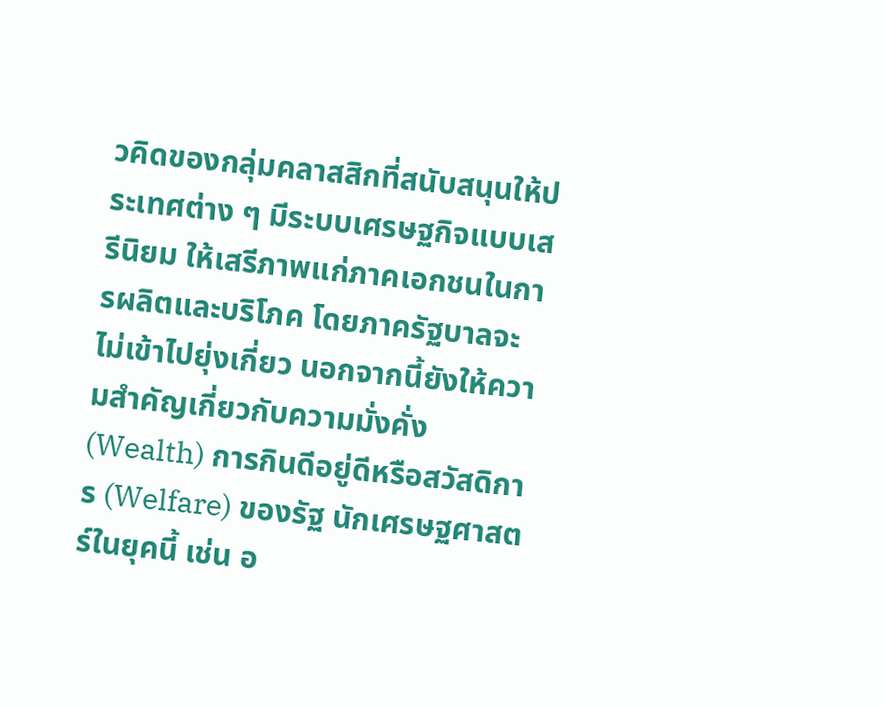วคิดของกลุ่มคลาสสิกที่สนับสนุนให้ประเทศต่าง ๆ มีระบบเศรษฐกิจแบบเสรีนิยม ให้เสรีภาพแก่ภาคเอกชนในการผลิตและบริโภค โดยภาครัฐบาลจะไม่เข้าไปยุ่งเกี่ยว นอกจากนี้ยังให้ความสำคัญเกี่ยวกับความมั่งคั่ง (Wealth) การกินดีอยู่ดีหรือสวัสดิการ (Welfare) ของรัฐ นักเศรษฐศาสตร์ในยุคนี้ เช่น อ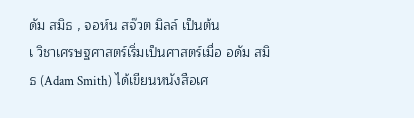ดัม สมิธ , จอห์น สจ๊วต มิลล์ เป็นต้น
เ วิชาเศรษฐศาสตร์เริ่มเป็นศาสตร์เมื่อ อดัม สมิธ (Adam Smith) ได้เขียนหนังสือเศ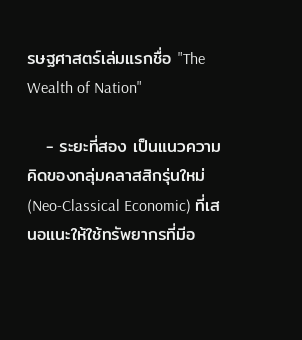รษฐศาสตร์เล่มแรกชื่อ "The Wealth of Nation"

   - ระยะที่สอง เป็นแนวความคิดของกลุ่มคลาสสิกรุ่นใหม่ (Neo-Classical Economic) ที่เสนอแนะให้ใช้ทรัพยากรที่มีอ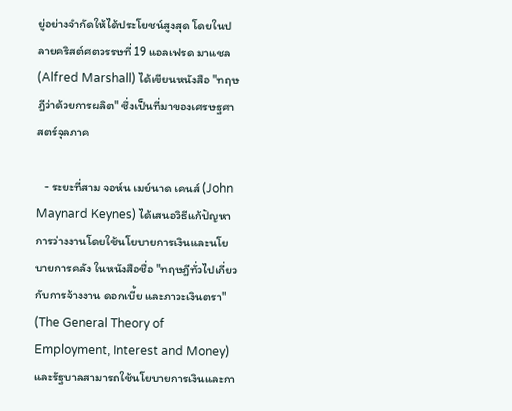ยู่อย่างจำกัดให้ได้ประโยชน์สูงสุด โดยในปลายคริสต์ศตวรรษที่ 19 แอลเฟรด มาแชล (Alfred Marshall) ได้เขียนหนังสือ "ทฤษฎีว่าด้วยการผลิต" ซึ่งเป็นที่มาของเศรษฐศาสตร์จุลภาค

   - ระยะที่สาม จอห์น เมย์นาด เคนส์ (John Maynard Keynes) ได้เสนอวิธีแก้ปัญหาการว่างงานโดยใช้นโยบายการเงินและนโยบายการคลัง ในหนังสือชื่อ "ทฤษฎีทั่วไปเกี่ยวกับการจ้างงาน ดอกเบี้ย และภาวะเงินตรา" (The General Theory of Employment, Interest and Money) และรัฐบาลสามารถใช้นโยบายการเงินและกา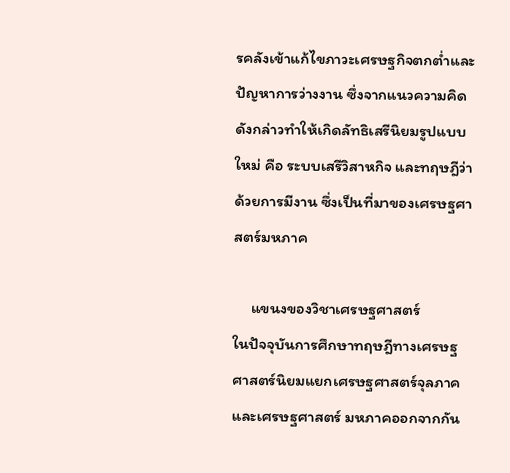รคลังเข้าแก้ไขภาวะเศรษฐกิจตกต่ำและปัญหาการว่างงาน ซึ่งจากแนวความคิดดังกล่าวทำให้เกิดลัทธิเสรีนิยมรูปแบบใหม่ คือ ระบบเสรีวิสาหกิจ และทฤษฎีว่าด้วยการมีงาน ซึ่งเป็นที่มาของเศรษฐศาสตร์มหภาค

     แขนงของวิชาเศรษฐศาสตร์
ในปัจจุบันการศึกษาทฤษฎีทางเศรษฐศาสตร์นิยมแยกเศรษฐศาสตร์จุลภาคและเศรษฐศาสตร์ มหภาคออกจากกัน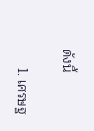ดังนี้

     1. เศรษฐ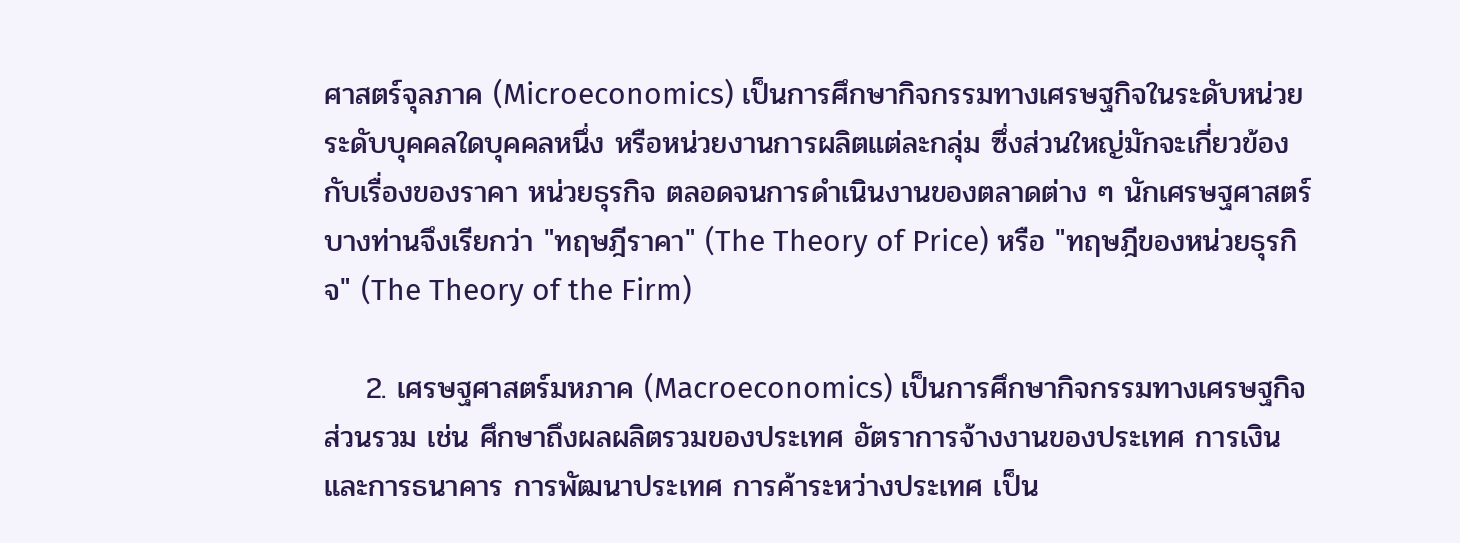ศาสตร์จุลภาค (Microeconomics) เป็นการศึกษากิจกรรมทางเศรษฐกิจในระดับหน่วย ระดับบุคคลใดบุคคลหนึ่ง หรือหน่วยงานการผลิตแต่ละกลุ่ม ซึ่งส่วนใหญ่มักจะเกี่ยวข้องกับเรื่องของราคา หน่วยธุรกิจ ตลอดจนการดำเนินงานของตลาดต่าง ๆ นักเศรษฐศาสตร์บางท่านจึงเรียกว่า "ทฤษฎีราคา" (The Theory of Price) หรือ "ทฤษฎีของหน่วยธุรกิจ" (The Theory of the Firm)

    2. เศรษฐศาสตร์มหภาค (Macroeconomics) เป็นการศึกษากิจกรรมทางเศรษฐกิจส่วนรวม เช่น ศึกษาถึงผลผลิตรวมของประเทศ อัตราการจ้างงานของประเทศ การเงินและการธนาคาร การพัฒนาประเทศ การค้าระหว่างประเทศ เป็น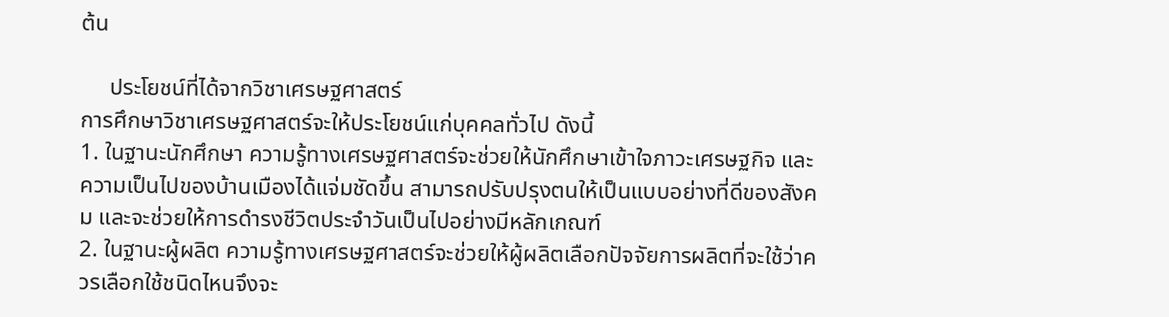ต้น

     ประโยชน์ที่ได้จากวิชาเศรษฐศาสตร์
การศึกษาวิชาเศรษฐศาสตร์จะให้ประโยชน์แก่บุคคลทั่วไป ดังนี้
1. ในฐานะนักศึกษา ความรู้ทางเศรษฐศาสตร์จะช่วยให้นักศึกษาเข้าใจภาวะเศรษฐกิจ และความเป็นไปของบ้านเมืองได้แจ่มชัดขึ้น สามารถปรับปรุงตนให้เป็นแบบอย่างที่ดีของสังคม และจะช่วยให้การดำรงชีวิตประจำวันเป็นไปอย่างมีหลักเกณฑ์
2. ในฐานะผู้ผลิต ความรู้ทางเศรษฐศาสตร์จะช่วยให้ผู้ผลิตเลือกปัจจัยการผลิตที่จะใช้ว่าควรเลือกใช้ชนิดไหนจึงจะ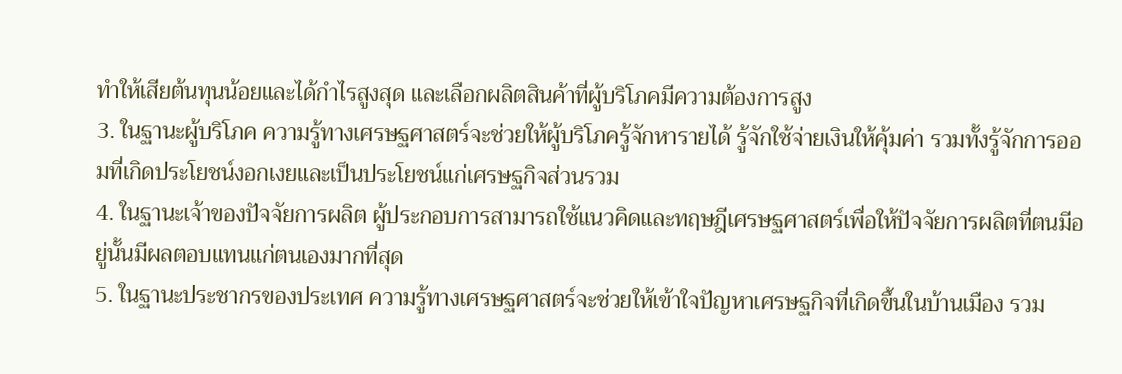ทำให้เสียต้นทุนน้อยและได้กำไรสูงสุด และเลือกผลิตสินค้าที่ผู้บริโภคมีความต้องการสูง
3. ในฐานะผู้บริโภค ความรู้ทางเศรษฐศาสตร์จะช่วยให้ผู้บริโภครู้จักหารายได้ รู้จักใช้จ่ายเงินให้คุ้มค่า รวมทั้งรู้จักการออมที่เกิดประโยชน์งอกเงยและเป็นประโยชน์แก่เศรษฐกิจส่วนรวม
4. ในฐานะเจ้าของปัจจัยการผลิต ผู้ประกอบการสามารถใช้แนวคิดและทฤษฎีเศรษฐศาสตร์เพื่อให้ปัจจัยการผลิตที่ตนมีอยู่นั้นมีผลตอบแทนแก่ตนเองมากที่สุด
5. ในฐานะประชากรของประเทศ ความรู้ทางเศรษฐศาสตร์จะช่วยให้เข้าใจปัญหาเศรษฐกิจที่เกิดขึ้นในบ้านเมือง รวม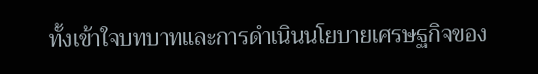ทั้งเข้าใจบทบาทและการดำเนินนโยบายเศรษฐกิจของ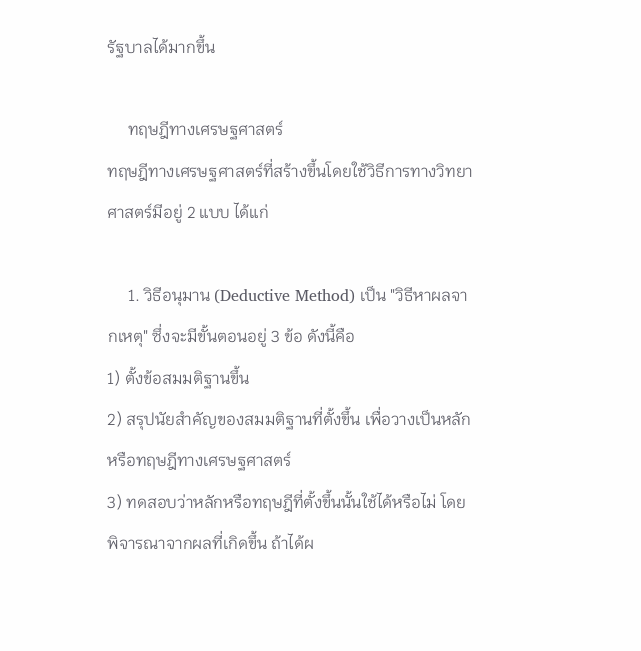รัฐบาลได้มากขึ้น

     ทฤษฎีทางเศรษฐศาสตร์
ทฤษฎีทางเศรษฐศาสตร์ที่สร้างขึ้นโดยใช้วิธีการทางวิทยาศาสตร์มีอยู่ 2 แบบ ได้แก่

     1. วิธีอนุมาน (Deductive Method) เป็น "วิธีหาผลจากเหตุ" ซึ่งจะมีขั้นตอนอยู่ 3 ข้อ ดังนี้คือ
1) ตั้งข้อสมมติฐานขึ้น
2) สรุปนัยสำคัญของสมมติฐานที่ตั้งขึ้น เพื่อวางเป็นหลักหรือทฤษฎีทางเศรษฐศาสตร์
3) ทดสอบว่าหลักหรือทฤษฎีที่ตั้งขึ้นนั้นใช้ได้หรือไม่ โดยพิจารณาจากผลที่เกิดขึ้น ถ้าได้ผ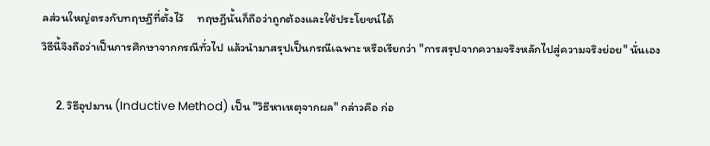ลส่วนใหญ่ตรงกับทฤษฎีที่ตั้งไว้     ทฤษฎีนั้นก็ถือว่าถูกต้องและใช้ประโยชน์ได้
วิธีนี้จึงถือว่าเป็นการศึกษาจากกรณีทั่วไป แล้วนำมาสรุปเป็นกรณีเฉพาะ หรือเรียกว่า "การสรุปจากความจริงหลักไปสู่ความจริงย่อย" นั่นเอง

     2. วิธีอุปมาน (Inductive Method) เป็น "วิธีหาเหตุจากผล" กล่าวคือ ก่อ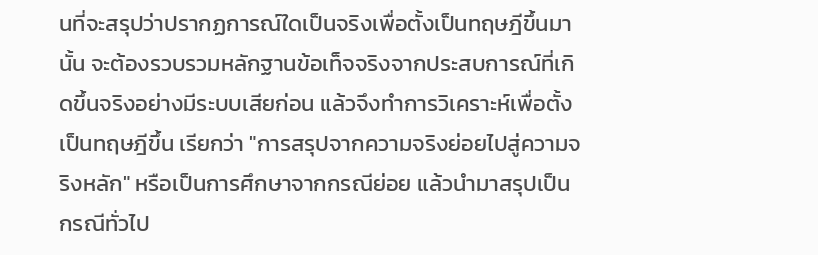นที่จะสรุปว่าปรากฏการณ์ใดเป็นจริงเพื่อตั้งเป็นทฤษฎีขึ้นมานั้น จะต้องรวบรวมหลักฐานข้อเท็จจริงจากประสบการณ์ที่เกิดขึ้นจริงอย่างมีระบบเสียก่อน แล้วจึงทำการวิเคราะห์เพื่อตั้งเป็นทฤษฎีขึ้น เรียกว่า "การสรุปจากความจริงย่อยไปสู่ความจริงหลัก" หรือเป็นการศึกษาจากกรณีย่อย แล้วนำมาสรุปเป็นกรณีทั่วไป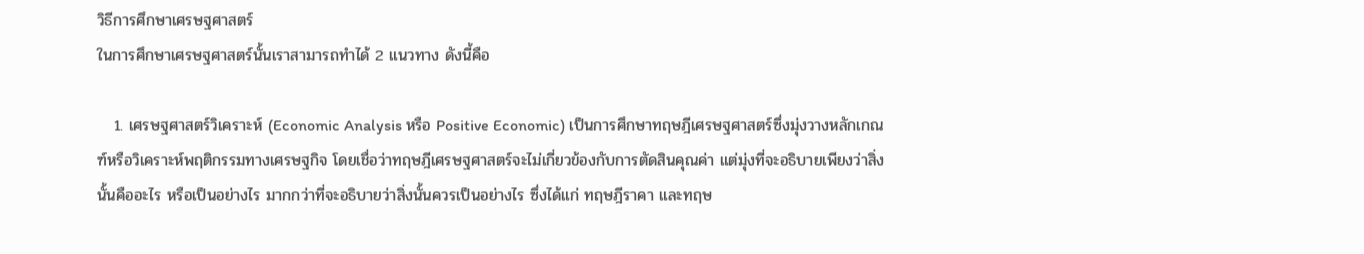วิธีการศึกษาเศรษฐศาสตร์
ในการศึกษาเศรษฐศาสตร์นั้นเราสามารถทำได้ 2 แนวทาง ดังนี้คือ

   1. เศรษฐศาสตร์วิเคราะห์ (Economic Analysis หรือ Positive Economic) เป็นการศึกษาทฤษฎีเศรษฐศาสตร์ซึ่งมุ่งวางหลักเกณฑ์หรือวิเคราะห์พฤติกรรมทางเศรษฐกิจ โดยเชื่อว่าทฤษฎีเศรษฐศาสตร์จะไม่เกี่ยวข้องกับการตัดสินคุณค่า แต่มุ่งที่จะอธิบายเพียงว่าสิ่งนั้นคืออะไร หรือเป็นอย่างไร มากกว่าที่จะอธิบายว่าสิ่งนั้นควรเป็นอย่างไร ซึ่งได้แก่ ทฤษฎีราคา และทฤษ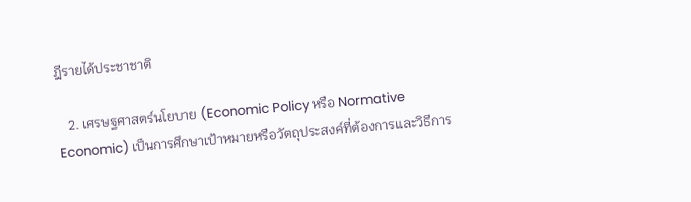ฎีรายได้ประชาชาติ

   2. เศรษฐศาสตร์นโยบาย (Economic Policy หรือ Normative Economic) เป็นการศึกษาเป้าหมายหรือวัตถุประสงค์ที่ต้องการและวิธีการ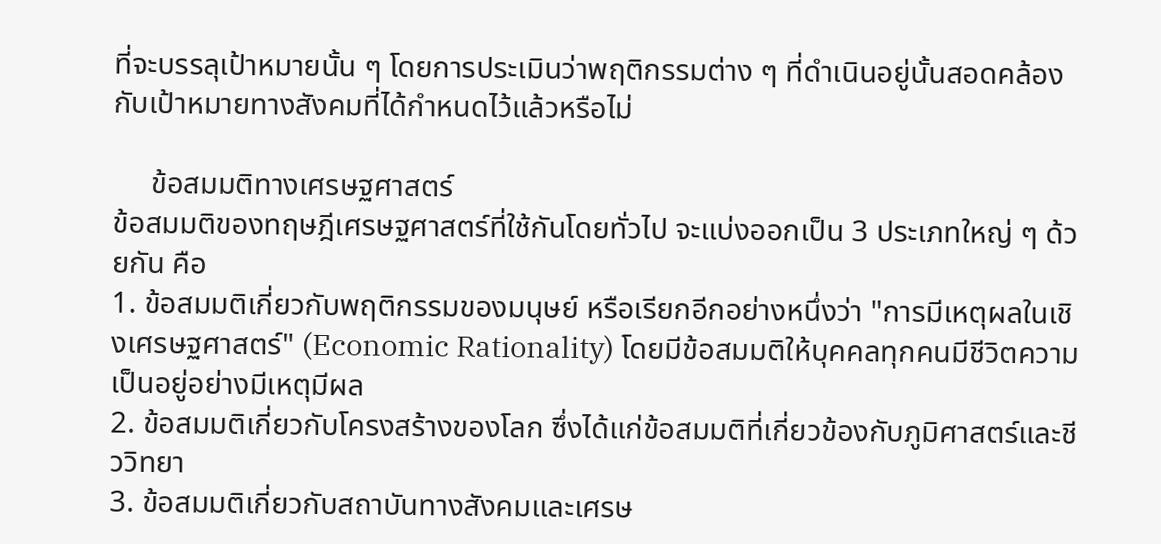ที่จะบรรลุเป้าหมายนั้น ๆ โดยการประเมินว่าพฤติกรรมต่าง ๆ ที่ดำเนินอยู่นั้นสอดคล้องกับเป้าหมายทางสังคมที่ได้กำหนดไว้แล้วหรือไม่

     ข้อสมมติทางเศรษฐศาสตร์
ข้อสมมติของทฤษฎีเศรษฐศาสตร์ที่ใช้กันโดยทั่วไป จะแบ่งออกเป็น 3 ประเภทใหญ่ ๆ ด้วยกัน คือ
1. ข้อสมมติเกี่ยวกับพฤติกรรมของมนุษย์ หรือเรียกอีกอย่างหนึ่งว่า "การมีเหตุผลในเชิงเศรษฐศาสตร์" (Economic Rationality) โดยมีข้อสมมติให้บุคคลทุกคนมีชีวิตความเป็นอยู่อย่างมีเหตุมีผล
2. ข้อสมมติเกี่ยวกับโครงสร้างของโลก ซึ่งได้แก่ข้อสมมติที่เกี่ยวข้องกับภูมิศาสตร์และชีววิทยา
3. ข้อสมมติเกี่ยวกับสถาบันทางสังคมและเศรษ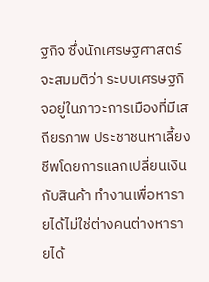ฐกิจ ซึ่งนักเศรษฐศาสตร์จะสมมติว่า ระบบเศรษฐกิจอยู่ในภาวะการเมืองที่มีเสถียรภาพ ประชาชนหาเลี้ยงชีพโดยการแลกเปลี่ยนเงินกับสินค้า ทำงานเพื่อหารายได้ไม่ใช่ต่างคนต่างหารายได้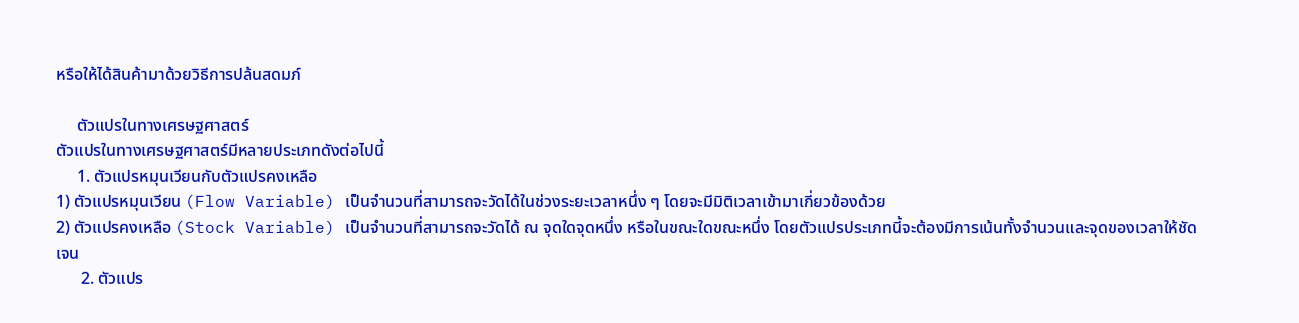หรือให้ได้สินค้ามาด้วยวิธีการปล้นสดมภ์

     ตัวแปรในทางเศรษฐศาสตร์
ตัวแปรในทางเศรษฐศาสตร์มีหลายประเภทดังต่อไปนี้
     1. ตัวแปรหมุนเวียนกับตัวแปรคงเหลือ
1) ตัวแปรหมุนเวียน (Flow Variable) เป็นจำนวนที่สามารถจะวัดได้ในช่วงระยะเวลาหนึ่ง ๆ โดยจะมีมิติเวลาเข้ามาเกี่ยวข้องด้วย
2) ตัวแปรคงเหลือ (Stock Variable) เป็นจำนวนที่สามารถจะวัดได้ ณ จุดใดจุดหนึ่ง หรือในขณะใดขณะหนึ่ง โดยตัวแปรประเภทนี้จะต้องมีการเน้นทั้งจำนวนและจุดของเวลาให้ชัดเจน
      2. ตัวแปร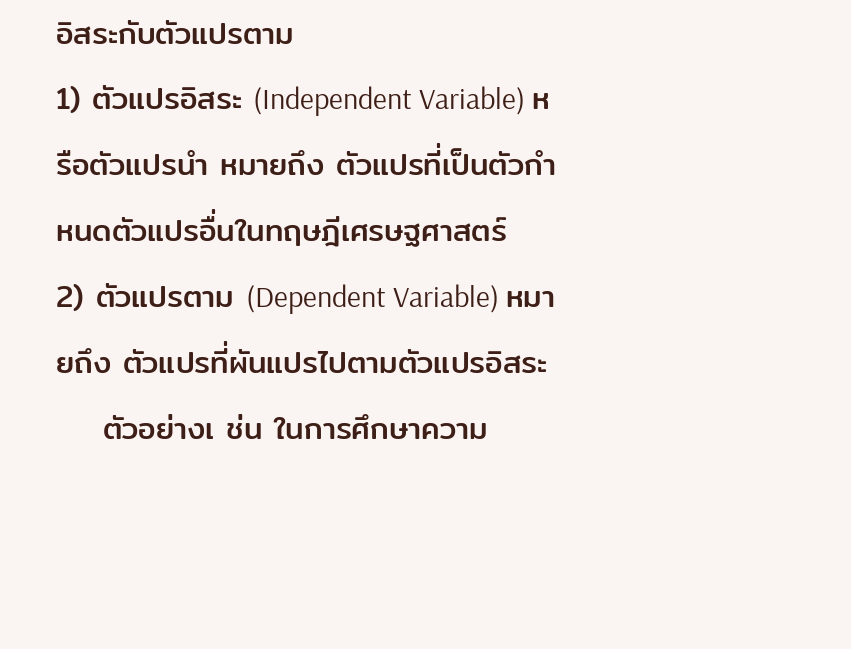อิสระกับตัวแปรตาม
1) ตัวแปรอิสระ (Independent Variable) หรือตัวแปรนำ หมายถึง ตัวแปรที่เป็นตัวกำหนดตัวแปรอื่นในทฤษฎีเศรษฐศาสตร์
2) ตัวแปรตาม (Dependent Variable) หมายถึง ตัวแปรที่ผันแปรไปตามตัวแปรอิสระ
    ตัวอย่างเ ช่น ในการศึกษาความ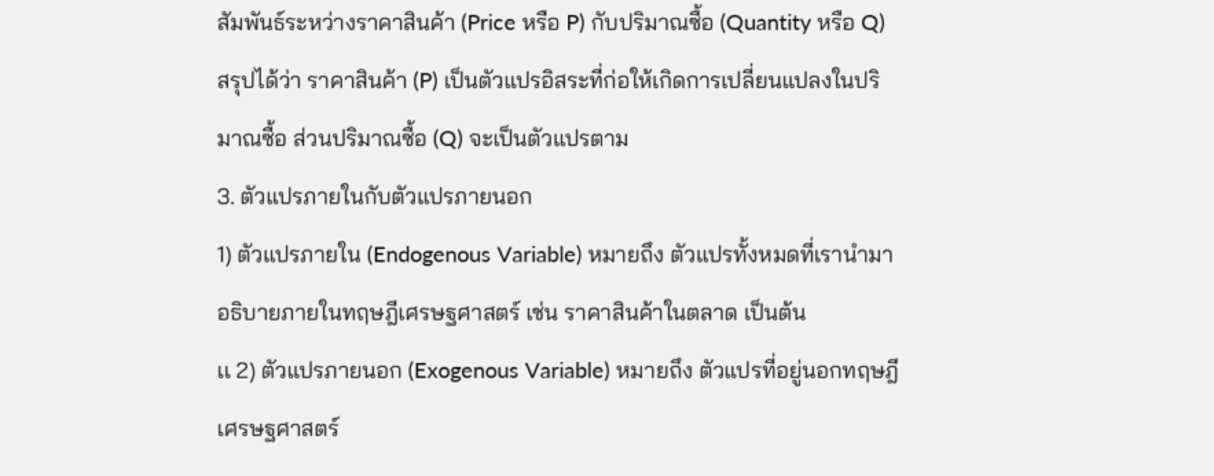สัมพันธ์ระหว่างราคาสินค้า (Price หรือ P) กับปริมาณซื้อ (Quantity หรือ Q) สรุปได้ว่า ราคาสินค้า (P) เป็นตัวแปรอิสระที่ก่อให้เกิดการเปลี่ยนแปลงในปริมาณซื้อ ส่วนปริมาณซื้อ (Q) จะเป็นตัวแปรตาม
3. ตัวแปรภายในกับตัวแปรภายนอก
1) ตัวแปรภายใน (Endogenous Variable) หมายถึง ตัวแปรทั้งหมดที่เรานำมาอธิบายภายในทฤษฎีเศรษฐศาสตร์ เช่น ราคาสินค้าในตลาด เป็นต้น
เเ 2) ตัวแปรภายนอก (Exogenous Variable) หมายถึง ตัวแปรที่อยู่นอกทฤษฎีเศรษฐศาสตร์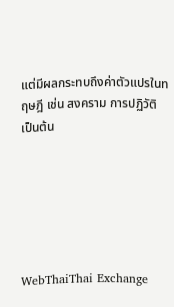แต่มีผลกระทบถึงค่าตัวแปรในทฤษฎี เช่น สงคราม การปฏิวัติ เป็นต้น






WebThaiThai Exchange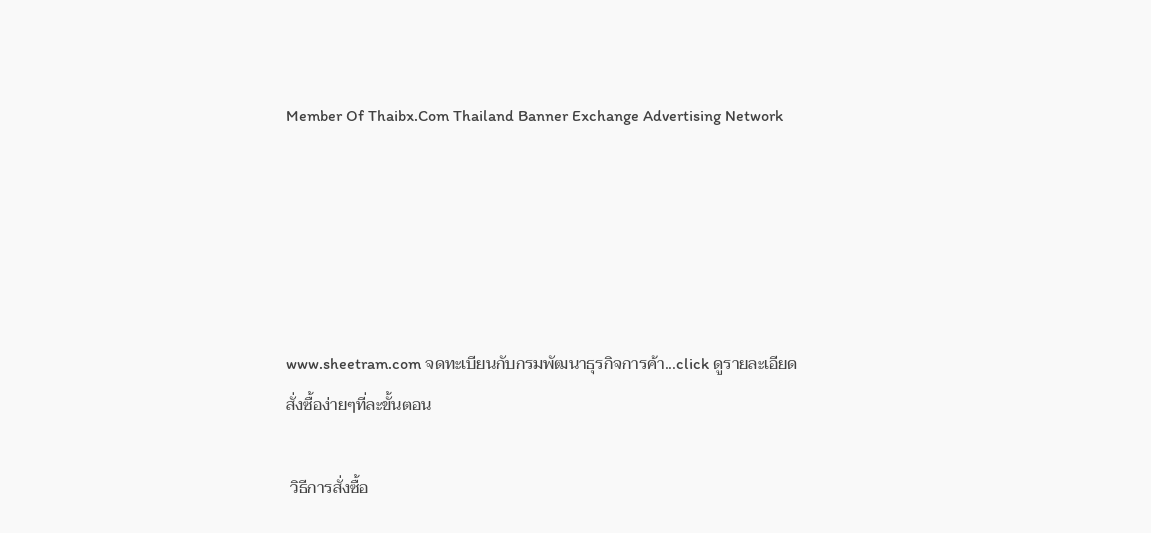Member Of Thaibx.Com Thailand Banner Exchange Advertising Network





www.sheetram.com จดทะเบียนกับกรมพัฒนาธุรกิจการค้า...click ดูรายละเอียด
สั่งซื้อง่ายๆที่ละขั้นตอน

 วิธีการสั่งซื้อ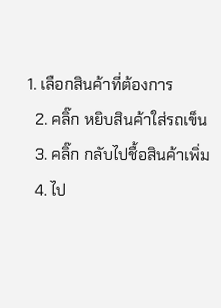1. เลือกสินค้าที่ต้องการ
  2. คลิ๊ก หยิบสินค้าใส่รถเข็น
  3. คลิ๊ก กลับไปชื้อสินค้าเพิ่ม
  4. ไป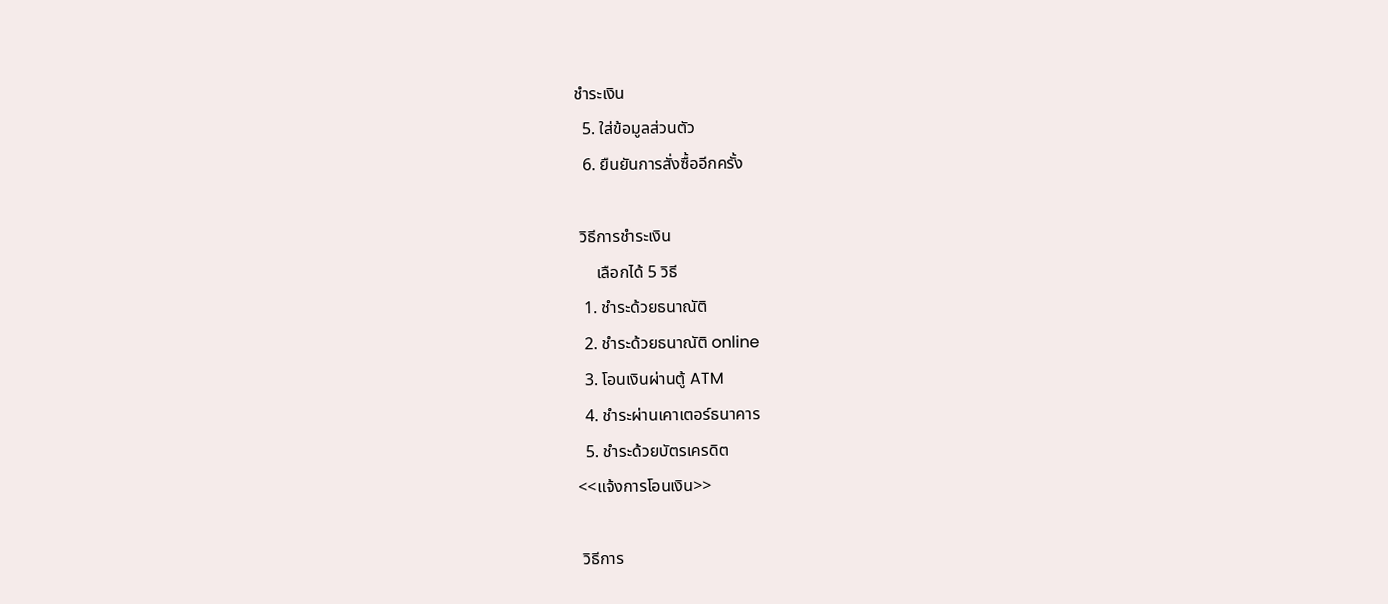ชำระเงิน
  5. ใส่ข้อมูลส่วนตัว
  6. ยืนยันการสั่งซื้ออีกครั้ง

 วิธีการชำระเงิน
     เลือกได้ 5 วิธี
  1. ชำระด้วยธนาณัติ
  2. ชำระด้วยธนาณัติ online
  3. โอนเงินผ่านตู้ ATM
  4. ชำระผ่านเคาเตอร์ธนาคาร
  5. ชำระด้วยบัตรเครดิต
<<แจ้งการโอนเงิน>>

 วิธีการ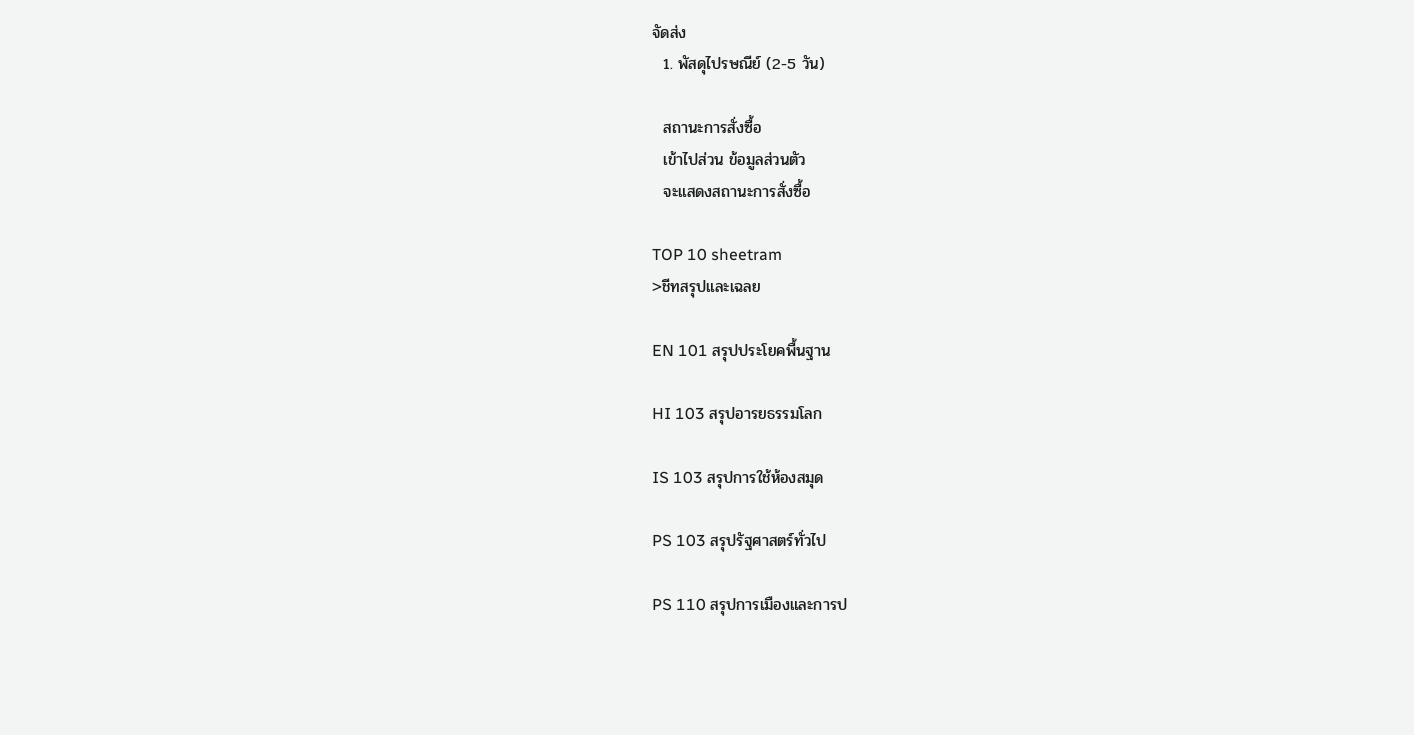จัดส่ง
  1. พัสดุไปรษณีย์ (2-5 วัน)

  สถานะการสั่งซื้อ
  เข้าไปส่วน ข้อมูลส่วนตัว
  จะแสดงสถานะการสั่งซื้อ

TOP 10 sheetram
>ชีทสรุปและเฉลย

EN 101 สรุปประโยคพื้นฐาน

HI 103 สรุปอารยธรรมโลก

IS 103 สรุปการใช้ห้องสมุด

PS 103 สรุปรัฐศาสตร์ทั่วไป

PS 110 สรุปการเมืองและการป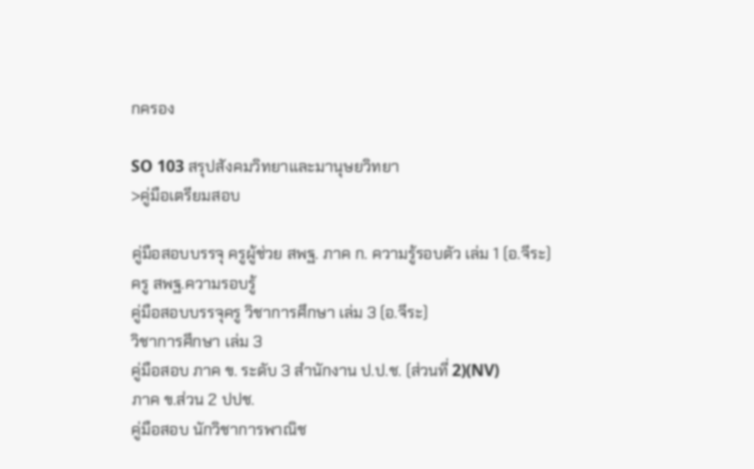กครอง

SO 103 สรุปสังคมวิทยาและมานุษยวิทยา
>คู่มือเตรียมสอบ

คู่มือสอบบรรจุ ครูผู้ช่วย สพฐ. ภาค ก. ความรู้รอบตัว เล่ม 1 (อ.จีระ)
ครู สพฐ.ความรอบรู้
คู่มือสอบบรรจุครู วิชาการศึกษา เล่ม 3 (อ.จีระ)
วิชาการศึกษา เล่ม 3
คู่มือสอบ ภาค ข. ระดับ 3 สำนักงาน ป.ป.ช. (ส่วนที่ 2)(NV)
ภาค ข.ส่วน 2 ปปช.
คู่มือสอบ นักวิชาการพาณิช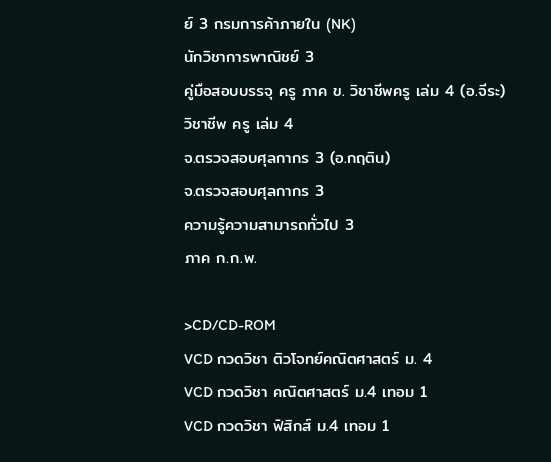ย์ 3 กรมการค้าภายใน (NK)
นักวิชาการพาณิชย์ 3
คู่มือสอบบรรจุ ครู ภาค ข. วิชาชีพครู เล่ม 4 (อ.จีระ)
วิชาชีพ ครู เล่ม 4
จ.ตรวจสอบศุลกากร 3 (อ.กฤติน)
จ.ตรวจสอบศุลกากร 3
ความรู้ความสามารถทั่วไป 3
ภาค ก.ก.พ.

>CD/CD-ROM
VCD กวดวิชา ติวโจทย์คณิตศาสตร์ ม. 4
VCD กวดวิชา คณิตศาสตร์ ม.4 เทอม 1
VCD กวดวิชา ฟิสิกส์ ม.4 เทอม 1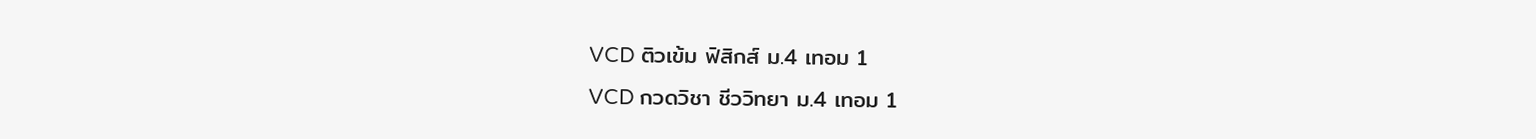VCD ติวเข้ม ฟิสิกส์ ม.4 เทอม 1
VCD กวดวิชา ชีววิทยา ม.4 เทอม 1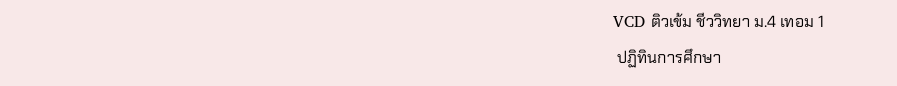VCD ติวเข้ม ชีววิทยา ม.4 เทอม 1
 ปฏิทินการศึกษา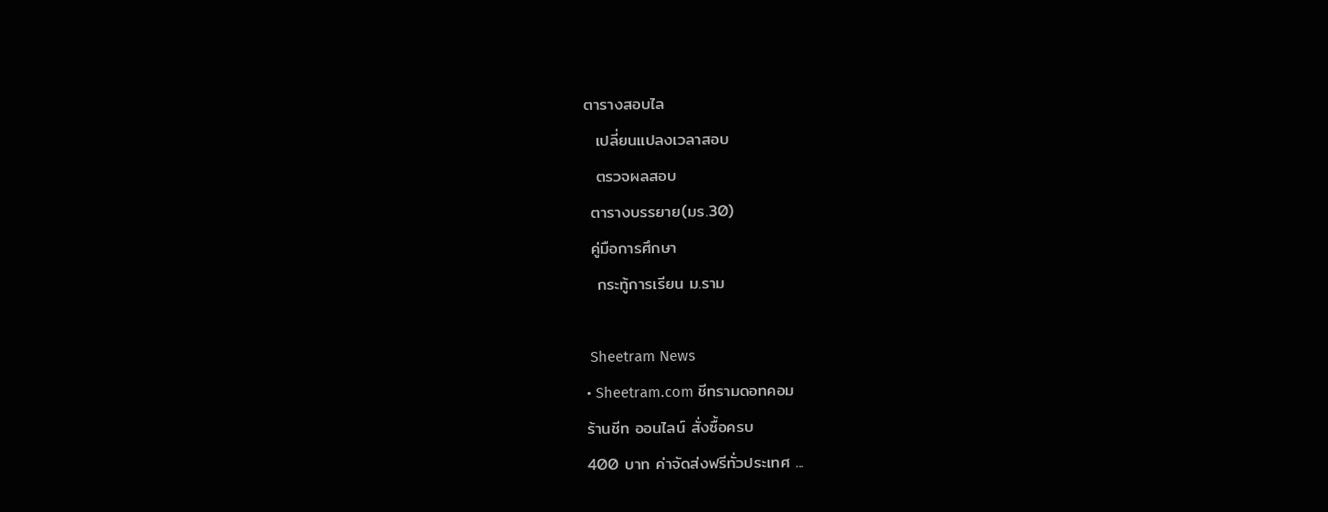ตารางสอบไล
  เปลี่ยนแปลงเวลาสอบ
  ตรวจผลสอบ
 ตารางบรรยาย(มร.30)
 คู่มือการศึกษา
  กระทู้การเรียน ม.ราม

 Sheetram News
• Sheetram.com ชีทรามดอทคอม
ร้านชีท ออนไลน์ สั่งซื้อครบ
400 บาท ค่าจัดส่งฟรีทั่วประเทศ ...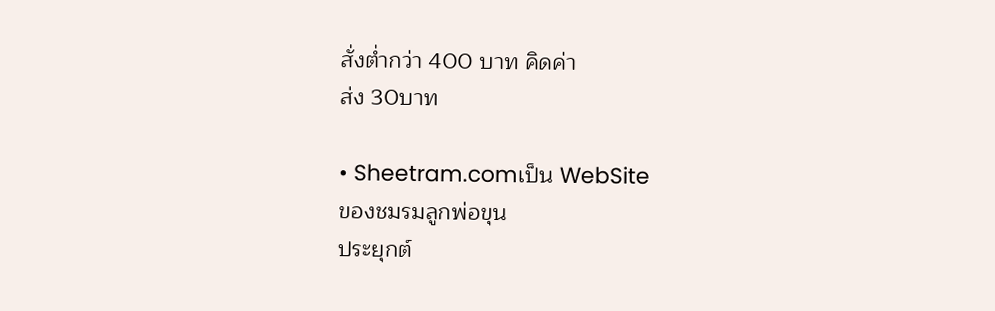สั่งต่ำกว่า 400 บาท คิดค่า
ส่ง 30บาท

• Sheetram.comเป็น WebSite
ของชมรมลูกพ่อขุน
ประยุกต์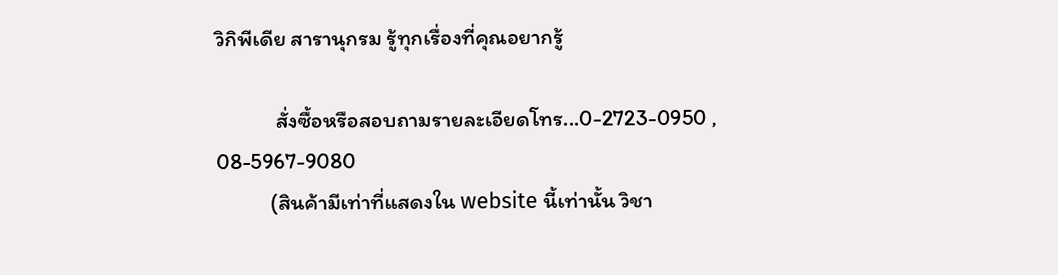วิกิพีเดีย สารานุกรม รู้ทุกเรื่องที่คุณอยากรู้

            สั่งซื้อหรือสอบถามรายละเอียดโทร...0-2723-0950 , 08-5967-9080
           (สินค้ามีเท่าที่แสดงใน website นี้เท่านั้น วิชา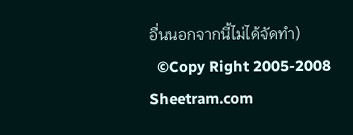อื่นนอกจากนี้ไม่ได้จัดทำ)
  ©Copy Right 2005-2008 Sheetram.com